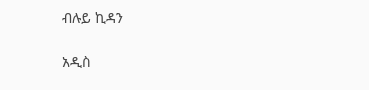ብሉይ ኪዳን

አዲስ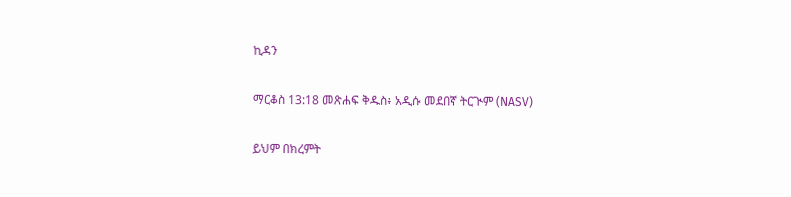ኪዳን

ማርቆስ 13:18 መጽሐፍ ቅዱስ፥ አዲሱ መደበኛ ትርጒም (NASV)

ይህም በክረምት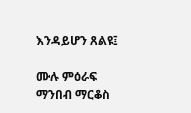እንዳይሆን ጸልዩ፤

ሙሉ ምዕራፍ ማንበብ ማርቆስ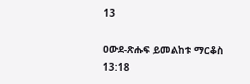13

ዐውደ-ጽሑፍ ይመልከቱ ማርቆስ 13:18